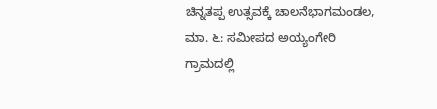ಚಿನ್ನತಪ್ಪ ಉತ್ಸವಕ್ಕೆ ಚಾಲನೆಭಾಗಮಂಡಲ, ಮಾ. ೬: ಸಮೀಪದ ಅಯ್ಯಂಗೇರಿ ಗ್ರಾಮದಲ್ಲಿ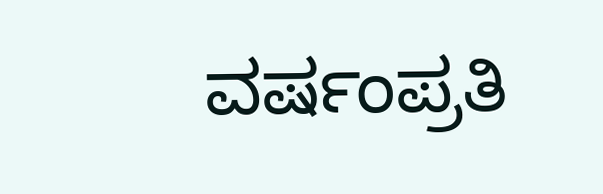ವರ್ಷಂಪ್ರತಿ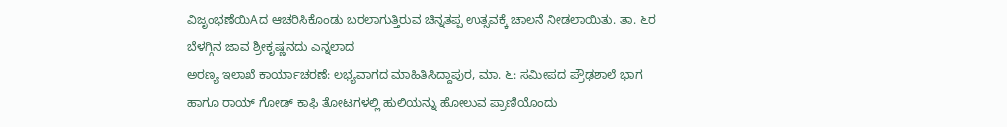ವಿಜೃಂಭಣೆಯಿAದ ಆಚರಿಸಿಕೊಂಡು ಬರಲಾಗುತ್ತಿರುವ ಚಿನ್ನತಪ್ಪ ಉತ್ಸವಕ್ಕೆ ಚಾಲನೆ ನೀಡಲಾಯಿತು. ತಾ. ೬ರ ಬೆಳಗ್ಗಿನ ಜಾವ ಶ್ರೀಕೃಷ್ಣನದು ಎನ್ನಲಾದ
ಅರಣ್ಯ ಇಲಾಖೆ ಕಾರ್ಯಾಚರಣೆ: ಲಭ್ಯವಾಗದ ಮಾಹಿತಿಸಿದ್ದಾಪುರ, ಮಾ. ೬: ಸಮೀಪದ ಪ್ರೌಢಶಾಲೆ ಭಾಗ ಹಾಗೂ ರಾಯ್ ಗೋಡ್ ಕಾಫಿ ತೋಟಗಳಲ್ಲಿ ಹುಲಿಯನ್ನು ಹೋಲುವ ಪ್ರಾಣಿಯೊಂದು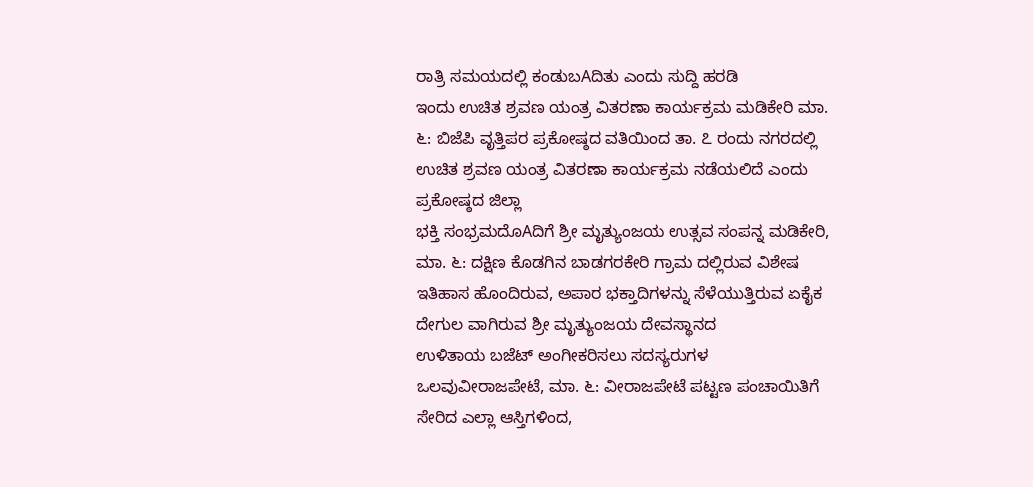ರಾತ್ರಿ ಸಮಯದಲ್ಲಿ ಕಂಡುಬAದಿತು ಎಂದು ಸುದ್ದಿ ಹರಡಿ
ಇಂದು ಉಚಿತ ಶ್ರವಣ ಯಂತ್ರ ವಿತರಣಾ ಕಾರ್ಯಕ್ರಮ ಮಡಿಕೇರಿ ಮಾ. ೬: ಬಿಜೆಪಿ ವೃತ್ತಿಪರ ಪ್ರಕೋಷ್ಠದ ವತಿಯಿಂದ ತಾ. ೭ ರಂದು ನಗರದಲ್ಲಿ ಉಚಿತ ಶ್ರವಣ ಯಂತ್ರ ವಿತರಣಾ ಕಾರ್ಯಕ್ರಮ ನಡೆಯಲಿದೆ ಎಂದು ಪ್ರಕೋಷ್ಠದ ಜಿಲ್ಲಾ
ಭಕ್ತಿ ಸಂಭ್ರಮದೊAದಿಗೆ ಶ್ರೀ ಮೃತ್ಯುಂಜಯ ಉತ್ಸವ ಸಂಪನ್ನ ಮಡಿಕೇರಿ, ಮಾ. ೬: ದಕ್ಷಿಣ ಕೊಡಗಿನ ಬಾಡಗರಕೇರಿ ಗ್ರಾಮ ದಲ್ಲಿರುವ ವಿಶೇಷ ಇತಿಹಾಸ ಹೊಂದಿರುವ, ಅಪಾರ ಭಕ್ತಾದಿಗಳನ್ನು ಸೆಳೆಯುತ್ತಿರುವ ಏಕೈಕ ದೇಗುಲ ವಾಗಿರುವ ಶ್ರೀ ಮೃತ್ಯುಂಜಯ ದೇವಸ್ಥಾನದ
ಉಳಿತಾಯ ಬಜೆಟ್ ಅಂಗೀಕರಿಸಲು ಸದಸ್ಯರುಗಳ ಒಲವುವೀರಾಜಪೇಟೆ, ಮಾ. ೬: ವೀರಾಜಪೇಟೆ ಪಟ್ಟಣ ಪಂಚಾಯಿತಿಗೆ ಸೇರಿದ ಎಲ್ಲಾ ಆಸ್ತಿಗಳಿಂದ,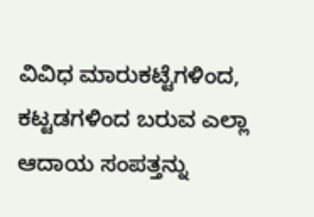ವಿವಿಧ ಮಾರುಕಟ್ಟೆಗಳಿಂದ, ಕಟ್ಟಡಗಳಿಂದ ಬರುವ ಎಲ್ಲಾ ಆದಾಯ ಸಂಪತ್ತನ್ನು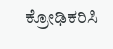ಕ್ರೋಢಿಕರಿಸಿ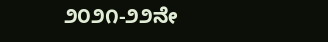೨೦೨೧-೨೨ನೇ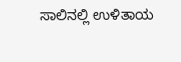ಸಾಲಿನಲ್ಲಿ ಉಳಿತಾಯ